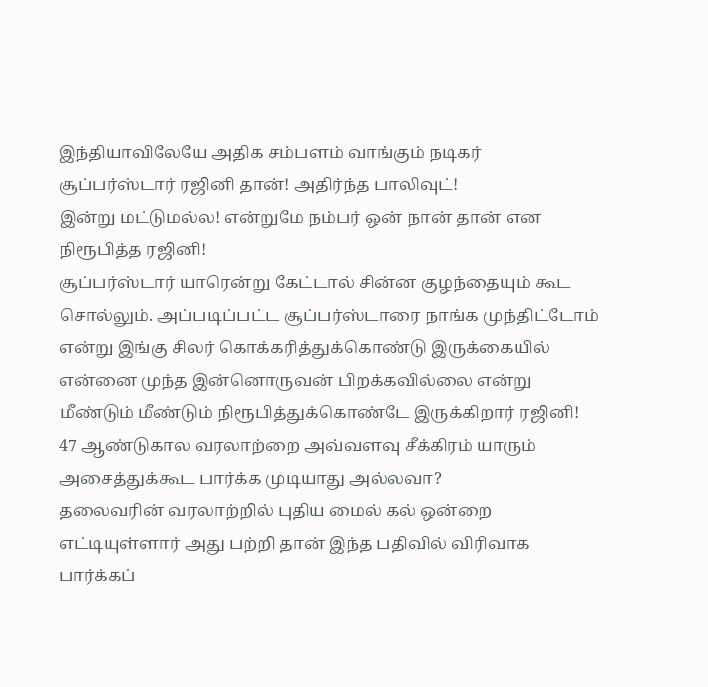இந்தியாவிலேயே அதிக சம்பளம் வாங்கும் நடிகர் சூப்பர்ஸ்டார் ரஜினி தான்! அதிர்ந்த பாலிவுட்!
இன்று மட்டுமல்ல! என்றுமே நம்பர் ஒன் நான் தான் என நிரூபித்த ரஜினி!
சூப்பர்ஸ்டார் யாரென்று கேட்டால் சின்ன குழந்தையும் கூட சொல்லும். அப்படிப்பட்ட சூப்பர்ஸ்டாரை நாங்க முந்திட்டோம் என்று இங்கு சிலர் கொக்கரித்துக்கொண்டு இருக்கையில் என்னை முந்த இன்னொருவன் பிறக்கவில்லை என்று மீண்டும் மீண்டும் நிரூபித்துக்கொண்டே இருக்கிறார் ரஜினி! 47 ஆண்டுகால வரலாற்றை அவ்வளவு சீக்கிரம் யாரும் அசைத்துக்கூட பார்க்க முடியாது அல்லவா?
தலைவரின் வரலாற்றில் புதிய மைல் கல் ஒன்றை எட்டியுள்ளார் அது பற்றி தான் இந்த பதிவில் விரிவாக பார்க்கப்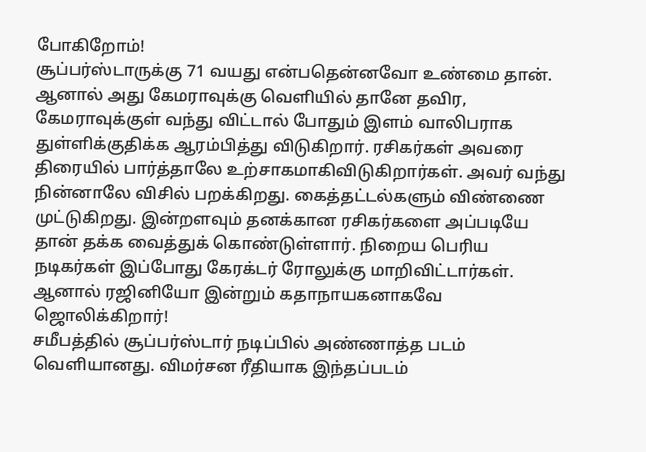போகிறோம்!
சூப்பர்ஸ்டாருக்கு 71 வயது என்பதென்னவோ உண்மை தான். ஆனால் அது கேமராவுக்கு வெளியில் தானே தவிர, கேமராவுக்குள் வந்து விட்டால் போதும் இளம் வாலிபராக துள்ளிக்குதிக்க ஆரம்பித்து விடுகிறார். ரசிகர்கள் அவரை திரையில் பார்த்தாலே உற்சாகமாகிவிடுகிறார்கள். அவர் வந்து நின்னாலே விசில் பறக்கிறது. கைத்தட்டல்களும் விண்ணை முட்டுகிறது. இன்றளவும் தனக்கான ரசிகர்களை அப்படியே தான் தக்க வைத்துக் கொண்டுள்ளார். நிறைய பெரிய நடிகர்கள் இப்போது கேரக்டர் ரோலுக்கு மாறிவிட்டார்கள். ஆனால் ரஜினியோ இன்றும் கதாநாயகனாகவே ஜொலிக்கிறார்!
சமீபத்தில் சூப்பர்ஸ்டார் நடிப்பில் அண்ணாத்த படம் வெளியானது. விமர்சன ரீதியாக இந்தப்படம்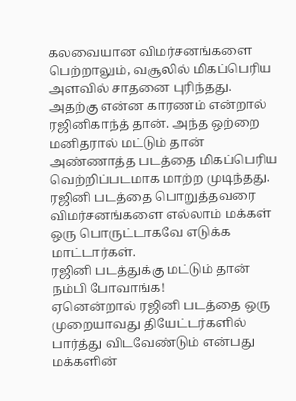கலவையான விமர்சனங்களை பெற்றாலும், வசூலில் மிகப்பெரிய அளவில் சாதனை புரிந்தது. அதற்கு என்ன காரணம் என்றால் ரஜினிகாந்த் தான். அந்த ஒற்றை மனிதரால் மட்டும் தான் அண்ணாத்த படத்தை மிகப்பெரிய வெற்றிப்படமாக மாற்ற முடிந்தது. ரஜினி படத்தை பொறுத்தவரை விமர்சனங்களை எல்லாம் மக்கள் ஒரு பொருட்டாகவே எடுக்க மாட்டார்கள்.
ரஜினி படத்துக்கு மட்டும் தான் நம்பி போவாங்க!
ஏனென்றால் ரஜினி படத்தை ஒரு முறையாவது தியேட்டர்களில் பார்த்து விடவேண்டும் என்பது மக்களின்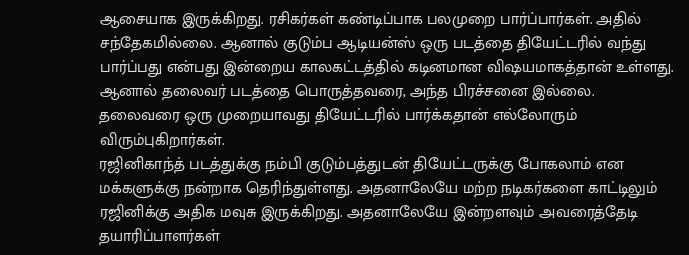ஆசையாக இருக்கிறது. ரசிகர்கள் கண்டிப்பாக பலமுறை பார்ப்பார்கள். அதில் சந்தேகமில்லை. ஆனால் குடும்ப ஆடியன்ஸ் ஒரு படத்தை தியேட்டரில் வந்து பார்ப்பது என்பது இன்றைய காலகட்டத்தில் கடினமான விஷயமாகத்தான் உள்ளது. ஆனால் தலைவர் படத்தை பொருத்தவரை, அந்த பிரச்சனை இல்லை. தலைவரை ஒரு முறையாவது தியேட்டரில் பார்க்கதான் எல்லோரும் விரும்புகிறார்கள்.
ரஜினிகாந்த் படத்துக்கு நம்பி குடும்பத்துடன் தியேட்டருக்கு போகலாம் என மக்களுக்கு நன்றாக தெரிந்துள்ளது. அதனாலேயே மற்ற நடிகர்களை காட்டிலும் ரஜினிக்கு அதிக மவுசு இருக்கிறது. அதனாலேயே இன்றளவும் அவரைத்தேடி தயாரிப்பாளர்கள்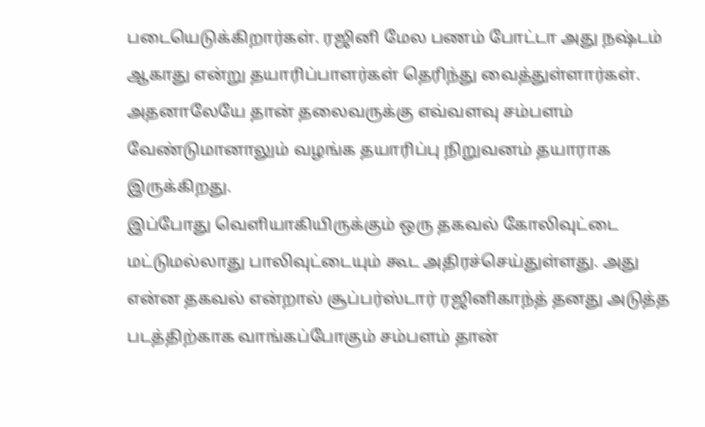படையெடுக்கிறார்கள். ரஜினி மேல பணம் போட்டா அது நஷ்டம் ஆகாது என்று தயாரிப்பாளர்கள் தெரிந்து வைத்துள்ளார்கள். அதனாலேயே தான் தலைவருக்கு எவ்வளவு சம்பளம் வேண்டுமானாலும் வழங்க தயாரிப்பு நிறுவனம் தயாராக இருக்கிறது.
இப்போது வெளியாகியிருக்கும் ஒரு தகவல் கோலிவுட்டை மட்டுமல்லாது பாலிவுட்டையும் கூட அதிரச்செய்துள்ளது. அது என்ன தகவல் என்றால் சூப்பர்ஸ்டார் ரஜினிகாந்த் தனது அடுத்த படத்திற்காக வாங்கப்போகும் சம்பளம் தான்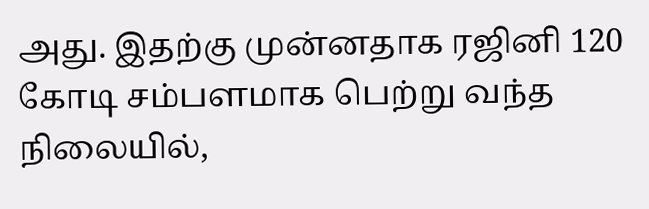அது. இதற்கு முன்னதாக ரஜினி 120 கோடி சம்பளமாக பெற்று வந்த நிலையில்,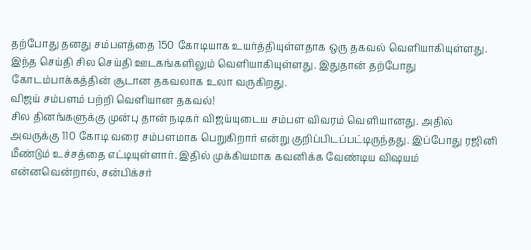தற்போது தனது சம்பளத்தை 150 கோடியாக உயர்த்தியுள்ளதாக ஒரு தகவல் வெளியாகியுள்ளது. இந்த செய்தி சில செய்தி ஊடகங்களிலும் வெளியாகியுள்ளது. இதுதான் தற்போது கோடம்பாக்கத்தின் சூடான தகவலாக உலா வருகிறது.
விஜய் சம்பளம் பற்றி வெளியான தகவல்!
சில தினங்களுக்கு முன்பு தான் நடிகர் விஜய்யுடைய சம்பள விவரம் வெளியானது. அதில் அவருக்கு 110 கோடி வரை சம்பளமாக பெறுகிறார் என்று குறிப்பிடப்பட்டிருந்தது. இப்போது ரஜினி மீண்டும் உச்சத்தை எட்டியுள்ளார். இதில் முக்கியமாக கவனிக்க வேண்டிய விஷயம் என்னவென்றால், சன்பிக்சர்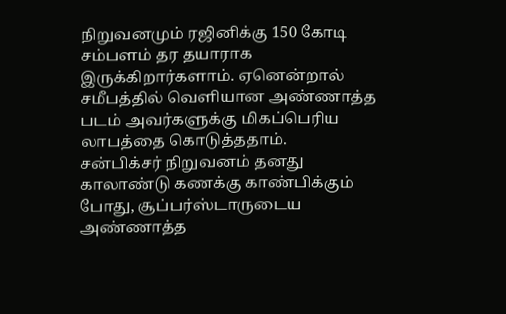நிறுவனமும் ரஜினிக்கு 150 கோடி சம்பளம் தர தயாராக இருக்கிறார்களாம். ஏனென்றால் சமீபத்தில் வெளியான அண்ணாத்த படம் அவர்களுக்கு மிகப்பெரிய லாபத்தை கொடுத்ததாம்.
சன்பிக்சர் நிறுவனம் தனது காலாண்டு கணக்கு காண்பிக்கும் போது, சூப்பர்ஸ்டாருடைய அண்ணாத்த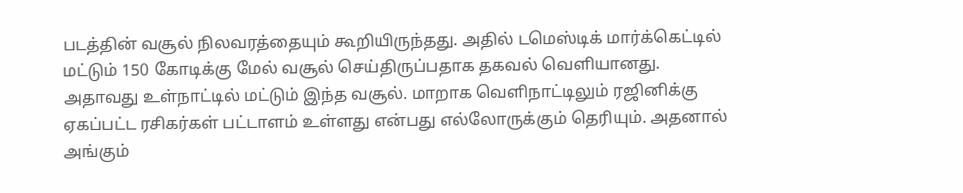படத்தின் வசூல் நிலவரத்தையும் கூறியிருந்தது. அதில் டமெஸ்டிக் மார்க்கெட்டில் மட்டும் 150 கோடிக்கு மேல் வசூல் செய்திருப்பதாக தகவல் வெளியானது. அதாவது உள்நாட்டில் மட்டும் இந்த வசூல். மாறாக வெளிநாட்டிலும் ரஜினிக்கு ஏகப்பட்ட ரசிகர்கள் பட்டாளம் உள்ளது என்பது எல்லோருக்கும் தெரியும். அதனால் அங்கும்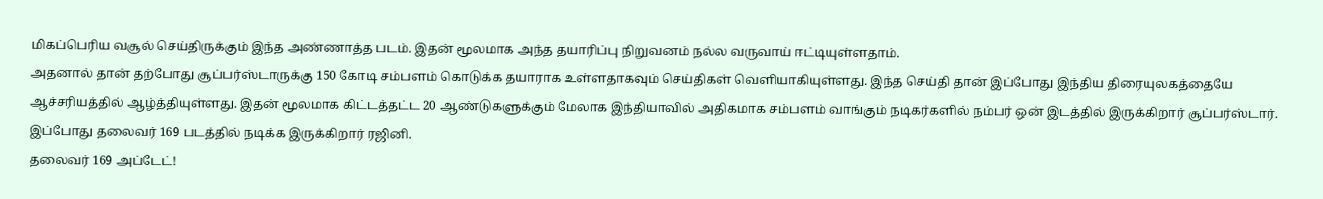மிகப்பெரிய வசூல் செய்திருக்கும் இந்த அண்ணாத்த படம். இதன் மூலமாக அந்த தயாரிப்பு நிறுவனம் நல்ல வருவாய் ஈட்டியுள்ளதாம்.
அதனால் தான் தற்போது சூப்பர்ஸ்டாருக்கு 150 கோடி சம்பளம் கொடுக்க தயாராக உள்ளதாகவும் செய்திகள் வெளியாகியுள்ளது. இந்த செய்தி தான் இப்போது இந்திய திரையுலகத்தையே ஆச்சரியத்தில் ஆழ்த்தியுள்ளது. இதன் மூலமாக கிட்டத்தட்ட 20 ஆண்டுகளுக்கும் மேலாக இந்தியாவில் அதிகமாக சம்பளம் வாங்கும் நடிகர்களில் நம்பர் ஒன் இடத்தில் இருக்கிறார் சூப்பர்ஸ்டார். இப்போது தலைவர் 169 படத்தில் நடிக்க இருக்கிறார் ரஜினி.
தலைவர் 169 அப்டேட்!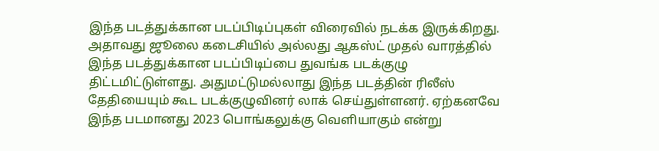இந்த படத்துக்கான படப்பிடிப்புகள் விரைவில் நடக்க இருக்கிறது. அதாவது ஜூலை கடைசியில் அல்லது ஆகஸ்ட் முதல் வாரத்தில் இந்த படத்துக்கான படப்பிடிப்பை துவங்க படக்குழு திட்டமிட்டுள்ளது. அதுமட்டுமல்லாது இந்த படத்தின் ரிலீஸ் தேதியையும் கூட படக்குழுவினர் லாக் செய்துள்ளனர். ஏற்கனவே இந்த படமானது 2023 பொங்கலுக்கு வெளியாகும் என்று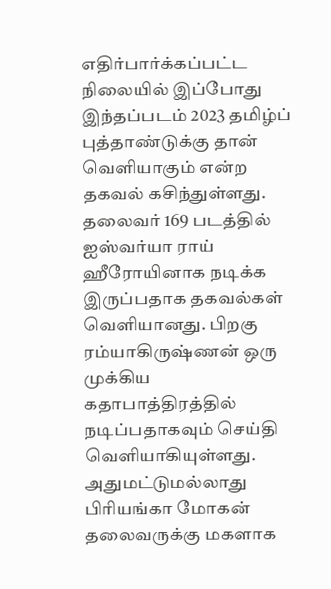எதிர்பார்க்கப்பட்ட நிலையில் இப்போது இந்தப்படம் 2023 தமிழ்ப் புத்தாண்டுக்கு தான் வெளியாகும் என்ற தகவல் கசிந்துள்ளது.
தலைவர் 169 படத்தில் ஐஸ்வர்யா ராய் ஹீரோயினாக நடிக்க இருப்பதாக தகவல்கள் வெளியானது. பிறகு ரம்யாகிருஷ்ணன் ஒரு முக்கிய கதாபாத்திரத்தில் நடிப்பதாகவும் செய்தி வெளியாகியுள்ளது. அதுமட்டுமல்லாது பிரியங்கா மோகன் தலைவருக்கு மகளாக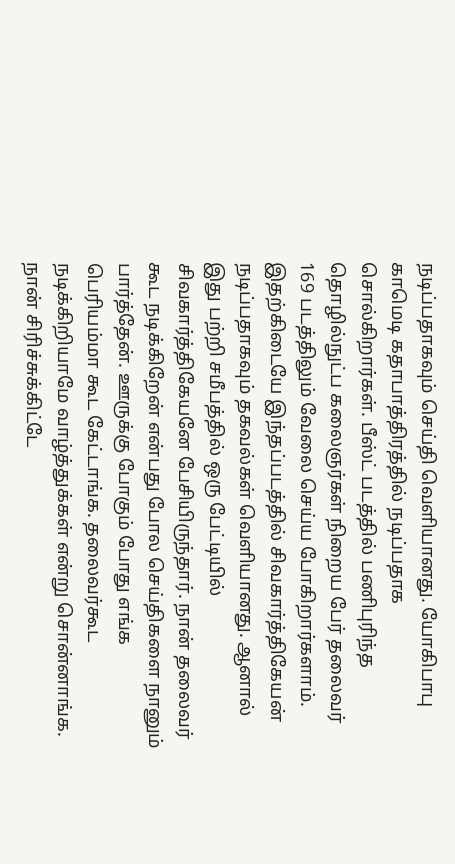நடிப்பதாகவும் செய்தி வெளியானது. யோகிபாபு காமெடி கதாபாத்திரத்தில் நடிப்பதாக சொல்கிறார்கள். பீஸ்ட் படத்தில் பணிபுரிந்த தொழில்நுட்ப கலைஞர்கள் நிறைய பேர் தலைவர் 169 படத்திலும் வேலை செய்ய போகிறார்களாம்.
இதற்கிடையே இந்தப்படத்தில் சிவகார்த்திகேயன் நடிப்பதாகவும் தகவல்கள் வெளியானது. ஆனால் இது பற்றி சமீபத்தில் ஒரு பேட்டியில் சிவகார்த்திகேயனே பேசியிருந்தார். நான் தலைவர் கூட நடிக்கிறேன் என்பது போல செய்திகளை நானும் பார்த்தேன். ஊருக்கு போகும் போது எங்க பெரியம்மா கூட கேட்டாங்க. தலைவர்கூட நடிக்கிறியாமே வாழ்த்துக்கள் என்று சொன்னாங்க. நான் சிரிச்சுக்கிட்டே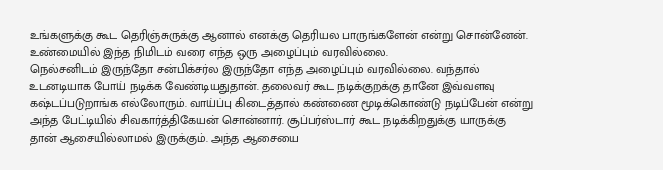உங்களுக்கு கூட தெரிஞ்சுருக்கு ஆனால் எனக்கு தெரியல பாருங்களேன் என்று சொன்னேன். உண்மையில் இந்த நிமிடம் வரை எந்த ஒரு அழைப்பும் வரவில்லை.
நெல்சனிடம் இருந்தோ சன்பிக்சர்ல இருந்தோ எந்த அழைப்பும் வரவில்லை. வந்தால் உடனடியாக போய் நடிக்க வேண்டியதுதான். தலைவர் கூட நடிக்குறக்கு தானே இவ்வளவு கஷ்டப்படுறாங்க எல்லோரும். வாய்ப்பு கிடைத்தால் கண்ணை மூடிக்கொண்டு நடிப்பேன் என்று அந்த பேட்டியில் சிவகார்த்திகேயன் சொன்னார். சூப்பர்ஸ்டார் கூட நடிக்கிறதுக்கு யாருக்கு தான் ஆசையில்லாமல் இருக்கும். அந்த ஆசையை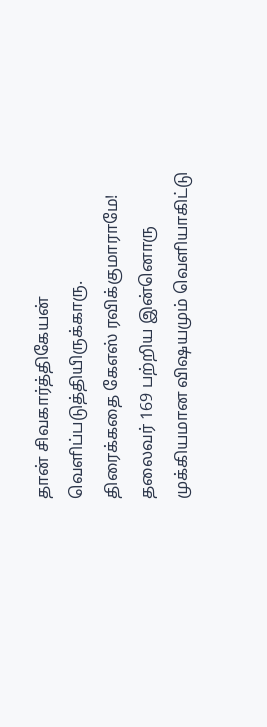தான் சிவகார்த்திகேயன் வெளிப்படுத்தியிருக்காரு.
திரைக்கதை கேஎஸ் ரவிக்குமாராமே!
தலைவர் 169 பற்றிய இன்னொரு முக்கியமான விஷயமும் வெளியாகிட்டு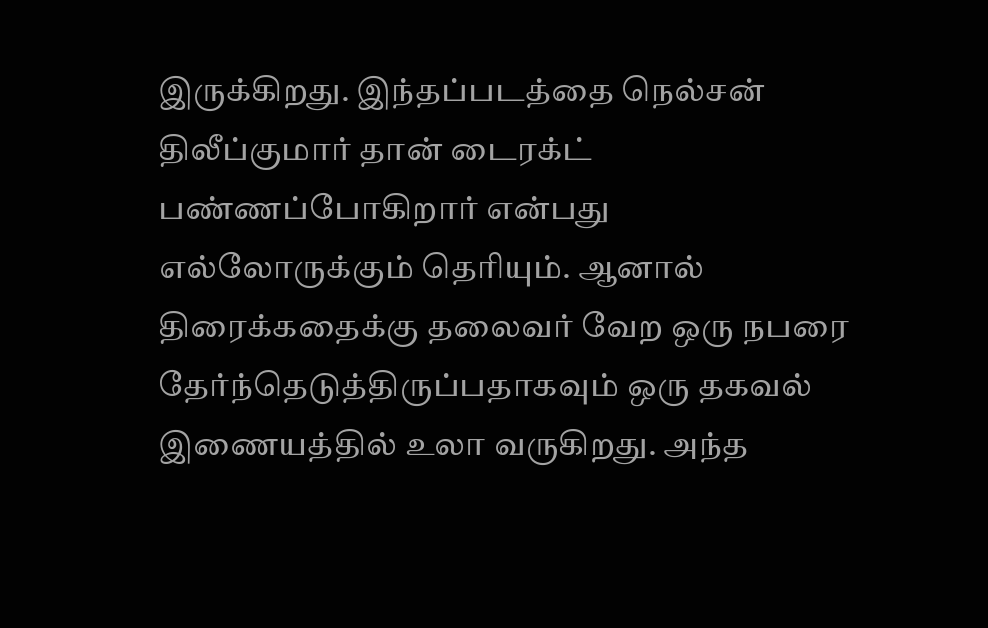இருக்கிறது. இந்தப்படத்தை நெல்சன் திலீப்குமார் தான் டைரக்ட் பண்ணப்போகிறார் என்பது எல்லோருக்கும் தெரியும். ஆனால் திரைக்கதைக்கு தலைவர் வேற ஒரு நபரை தேர்ந்தெடுத்திருப்பதாகவும் ஒரு தகவல் இணையத்தில் உலா வருகிறது. அந்த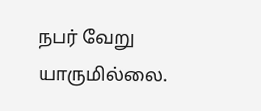நபர் வேறு யாருமில்லை.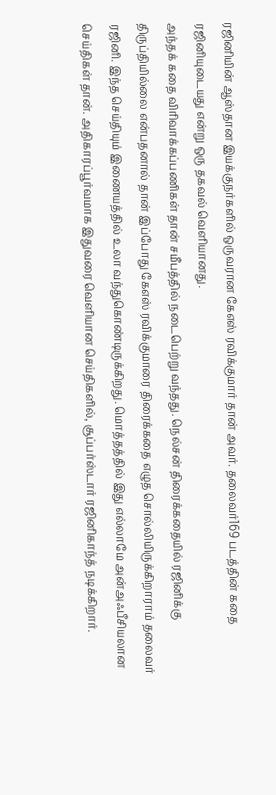ரஜினியின் ஆஸ்தான இயக்குநர்களில் ஒருவரான கேஎஸ் ரவிக்குமார் தான் அவர். தலைவர்169 படத்தின் கதை ரஜினியுடையது என்று ஒரு தகவல் வெளியானது.
அந்தக் கதை விரிவாக்கப்பணிகள் தான் சமீபத்தில் நடைபெற்று வந்தது. நெல்சன் திரைக்கதையில் ரஜினிக்கு திருப்தியில்லை என்பதனால் தான் இப்போது கேஎஸ் ரவிக்குமாரை திரைக்கதை எழுத சொல்லியிருக்கிறாராம் தலைவர் ரஜினி. இந்த செய்தியும் இணையத்தில் உலா வந்துகொண்டிருக்கிறது. மொத்தத்தில் இது எல்லாமே அன்அஃபீசியலான செய்திகள் தான். அதிகாரப்பூர்வமாக இதுவரை வெளியான செய்திகளில், சூப்பர்ஸ்டார் ரஜினிகாந்த் நடிக்கிறார்.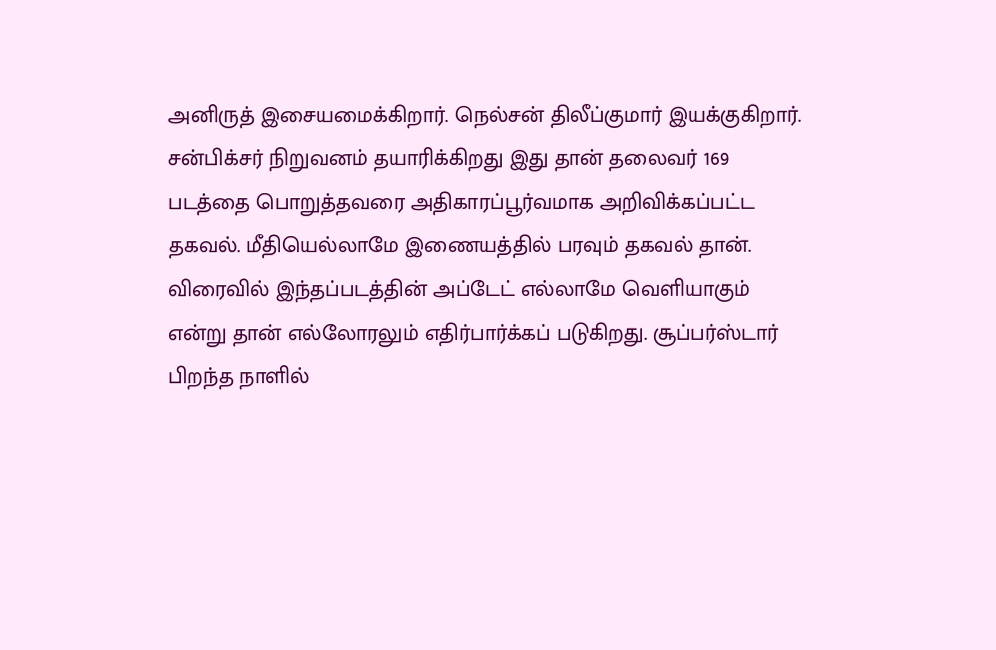அனிருத் இசையமைக்கிறார். நெல்சன் திலீப்குமார் இயக்குகிறார். சன்பிக்சர் நிறுவனம் தயாரிக்கிறது இது தான் தலைவர் 169 படத்தை பொறுத்தவரை அதிகாரப்பூர்வமாக அறிவிக்கப்பட்ட தகவல். மீதியெல்லாமே இணையத்தில் பரவும் தகவல் தான்.
விரைவில் இந்தப்படத்தின் அப்டேட் எல்லாமே வெளியாகும் என்று தான் எல்லோரலும் எதிர்பார்க்கப் படுகிறது. சூப்பர்ஸ்டார் பிறந்த நாளில்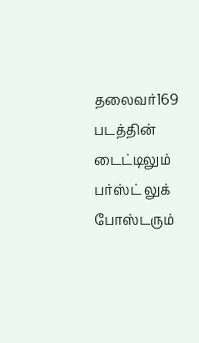தலைவர்169 படத்தின் டைட்டிலும் பர்ஸ்ட் லுக் போஸ்டரும்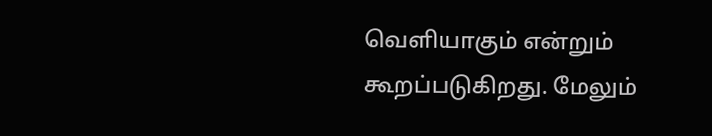வெளியாகும் என்றும் கூறப்படுகிறது. மேலும்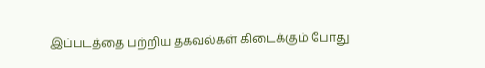இப்படத்தை பற்றிய தகவல்கள் கிடைக்கும் போது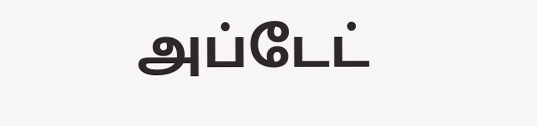அப்டேட்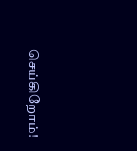செய்கிறோம்!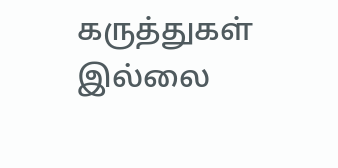கருத்துகள் இல்லை